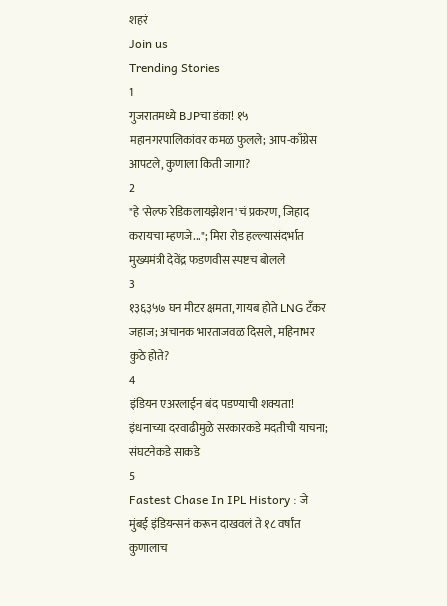शहरं
Join us
Trending Stories
1
गुजरातमध्ये BJPचा डंका! १५ महानगरपालिकांवर कमळ फुलले; आप-काँग्रेस आपटले, कुणाला किती जागा?
2
"हे 'सेल्फ रेडिकलायझेशन'चं प्रकरण, जिहाद करायचा म्हणजे..."; मिरा रोड हल्ल्यासंदर्भात मुख्यमंत्री देवेंद्र फडणवीस स्पष्टच बोलले
3
१३६३५७ घन मीटर क्षमता, गायब होते LNG टँकर जहाज; अचानक भारताजवळ दिसले, महिनाभर कुठे होते?
4
इंडियन एअरलाईन बंद पडण्याची शक्यता! इंधनाच्या दरवाढीमुळे सरकारकडे मदतीची याचना; संघटनेकडे साकडे
5
Fastest Chase In IPL History : जे मुंबई इंडियन्सनं करून दाखवलं ते १८ वर्षांत कुणालाच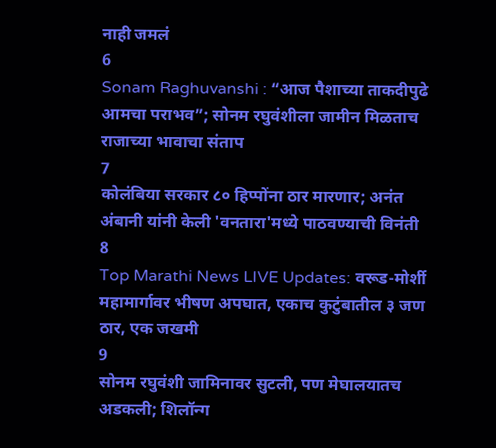नाही जमलं
6
Sonam Raghuvanshi : “आज पैशाच्या ताकदीपुढे आमचा पराभव”; सोनम रघुवंशीला जामीन मिळताच राजाच्या भावाचा संताप
7
कोलंबिया सरकार ८० हिप्पोंना ठार मारणार; अनंत अंबानी यांनी केली 'वनतारा'मध्ये पाठवण्याची विनंती
8
Top Marathi News LIVE Updates: वरूड-मोर्शी महामार्गावर भीषण अपघात, एकाच कुटुंबातील ३ जण ठार, एक जखमी
9
सोनम रघुवंशी जामिनावर सुटली, पण मेघालयातच अडकली; शिलॉन्ग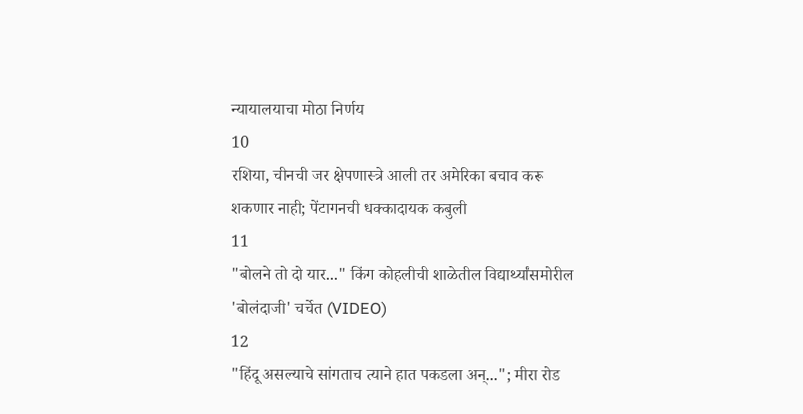न्यायालयाचा मोठा निर्णय
10
रशिया, चीनची जर क्षेपणास्त्रे आली तर अमेरिका बचाव करू शकणार नाही; पेंटागनची धक्कादायक कबुली
11
"बोलने तो दो यार..." किंग कोहलीची शाळेतील विद्यार्थ्यांसमोरील 'बोलंदाजी' चर्चेत (VIDEO)
12
"हिंदू असल्याचे सांगताच त्याने हात पकडला अन्..."; मीरा रोड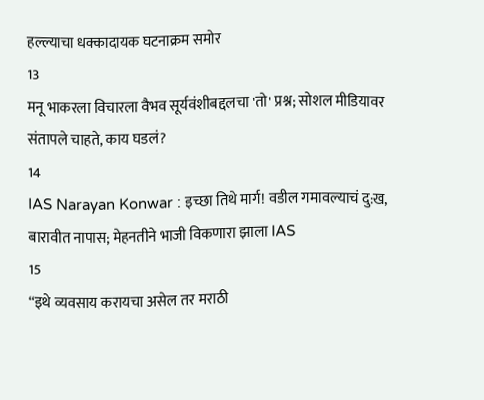हल्ल्याचा धक्कादायक घटनाक्रम समोर
13
मनू भाकरला विचारला वैभव सूर्यवंशीबद्दलचा 'तो' प्रश्न; सोशल मीडियावर संतापले चाहते, काय घडलं?
14
IAS Narayan Konwar : इच्छा तिथे मार्ग! वडील गमावल्याचं दु:ख, बारावीत नापास; मेहनतीने भाजी विकणारा झाला IAS
15
“इथे व्यवसाय करायचा असेल तर मराठी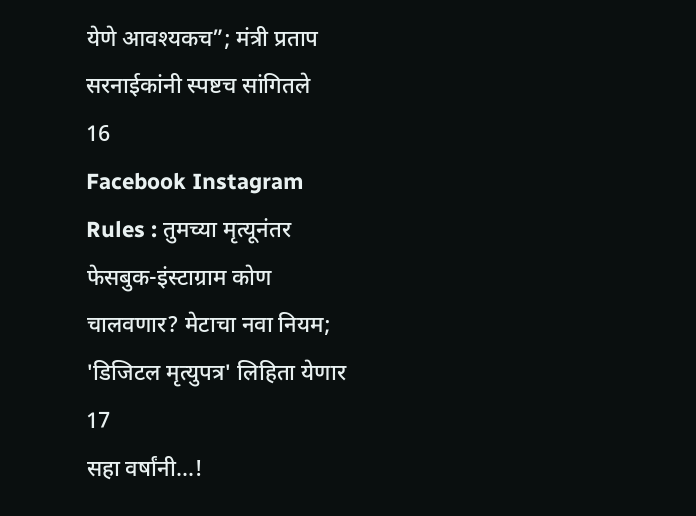येणे आवश्यकच”; मंत्री प्रताप सरनाईकांनी स्पष्टच सांगितले
16
Facebook Instagram Rules : तुमच्या मृत्यूनंतर फेसबुक-इंस्टाग्राम कोण चालवणार? मेटाचा नवा नियम; 'डिजिटल मृत्युपत्र' लिहिता येणार
17
सहा वर्षांनी...!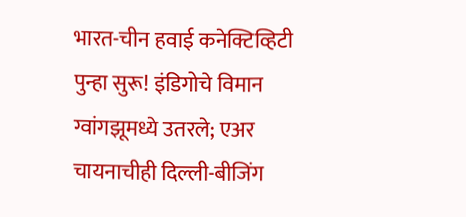भारत-चीन हवाई कनेक्टिव्हिटी पुन्हा सुरू! इंडिगोचे विमान ग्वांगझूमध्ये उतरले; एअर चायनाचीही दिल्ली-बीजिंग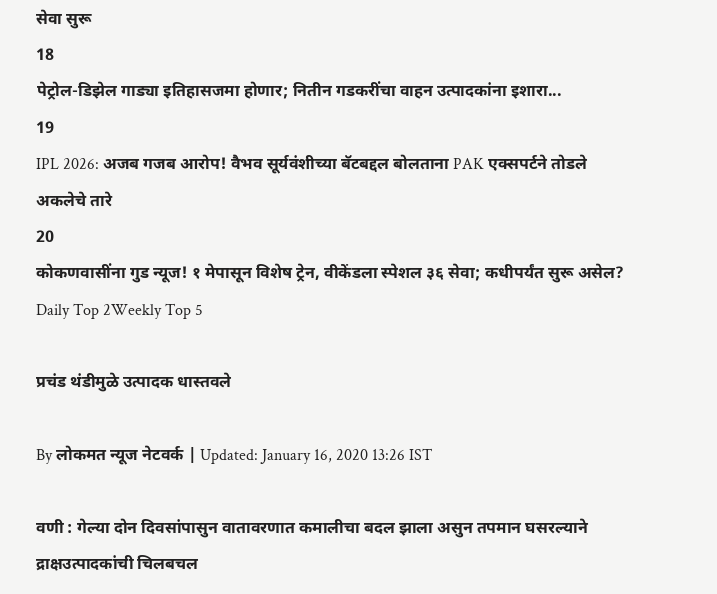सेवा सुरू
18
पेट्रोल-डिझेल गाड्या इतिहासजमा होणार; नितीन गडकरींचा वाहन उत्पादकांना इशारा...
19
IPL 2026: अजब गजब आरोप! वैभव सूर्यवंशीच्या बॅटबद्दल बोलताना PAK एक्सपर्टने तोडले अकलेचे तारे
20
कोकणवासींना गुड न्यूज! १ मेपासून विशेष ट्रेन, वीकेंडला स्पेशल ३६ सेवा; कधीपर्यंत सुरू असेल?
Daily Top 2Weekly Top 5

प्रचंड थंडीमुळे उत्पादक धास्तवले

By लोकमत न्यूज नेटवर्क | Updated: January 16, 2020 13:26 IST

वणी : गेल्या दोन दिवसांपासुन वातावरणात कमालीचा बदल झाला असुन तपमान घसरल्याने द्राक्षउत्पादकांची चिलबचल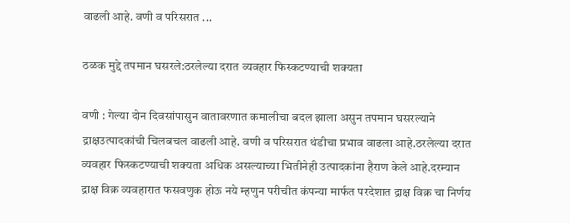वाढली आहे. वणी व परिसरात ...

ठळक मुद्दे तपमान घसरले:ठरलेल्या दरात व्यवहार फिस्कटण्याची शक्यता

वणी : गेल्या दोन दिवसांपासुन वातावरणात कमालीचा बदल झाला असुन तपमान घसरल्याने द्राक्षउत्पादकांची चिलबचल वाढली आहे. वणी व परिसरात थंडीचा प्रभाव वाढला आहे.ठरलेल्या दरात व्यवहार फिस्कटण्याची शक्यता अधिक असल्याच्या भितीनेही उत्पादकांना हैराण केले आहे.दरम्यान द्राक्ष विक्र व्यवहारात फसवणुक होऊ नये म्हणुन परीचीत कंपन्या मार्फत परदेशात द्राक्ष विक्र चा निर्णय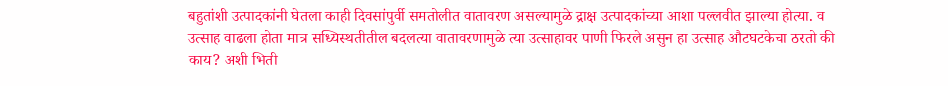बहुतांशी उत्पादकांनी घेतला काही दिवसांपुर्वी समतोलीत वातावरण असल्यामुळे द्राक्ष उत्पादकांच्या आशा पल्लवीत झाल्या होत्या. व उत्साह वाढला होता मात्र सध्यिस्थतीतील बदलत्या वातावरणामुळे त्या उत्साहावर पाणी फिरले असुन हा उत्साह औटघटकेचा ठरतो की काय? अशी भिती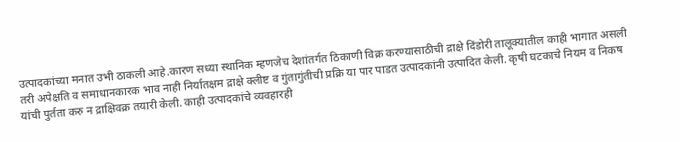उत्पादकांच्या मनात उभी ठाकली आहे.कारण सध्या स्थानिक म्हणजेच देशांतर्गत ठिकाणी विक्र करण्यासाठीची द्राक्षे दिंडोरी तालूक्यातील काही भागात असली तरी अपेक्षति व समाधानकारक भाव नाही निर्यातक्षम द्राक्षे क्लीष्ट व गुंतागुंतीची प्रक्रि या पार पाडत उत्पादकांनी उत्पादित केली. कृषी घटकाचे नियम व निकष यांची पुर्तता करु न द्राक्षिवक्र तयारी केली. काही उत्पादकांचे व्यवहारही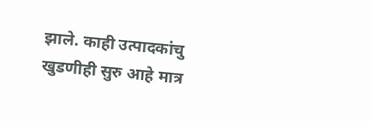झाले. काही उत्पादकांचु खुडणीही सुरु आहे मात्र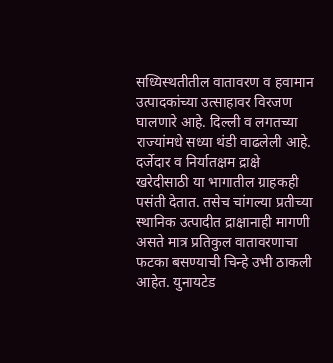सध्यिस्थतीतील वातावरण व हवामान उत्पादकांच्या उत्साहावर विरजण घालणारे आहे. दिल्ली व लगतच्या राज्यांमधे सध्या थंडी वाढलेली आहे. दर्जेदार व निर्यातक्षम द्राक्षे खरेदीसाठी या भागातील ग्राहकही पसंती देतात. तसेच चांगल्या प्रतीच्या स्थानिक उत्पादीत द्राक्षानाही मागणी असते मात्र प्रतिकुल वातावरणाचा फटका बसण्याची चिन्हे उभी ठाकली आहेत. युनायटेड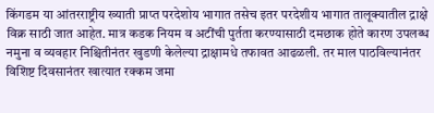किंगडम या आंतरराष्ट्रीय ख्याती प्राप्त परदेशोय भागात तसेच इतर परदेशीय भागात तालूक्यातील द्राक्षे विक्र साठी जात आहेत. मात्र कडक नियम व अटींची पुर्तता करण्यासाठी दमछाक होते कारण उपलब्ध नमुना व व्यवहार निश्चितीनंतर खुडणी केलेल्या द्राक्षामधे तफावत आढळली. तर माल पाठविल्यानंतर विशिष्ट दिवसानंतर खात्यात रक्कम जमा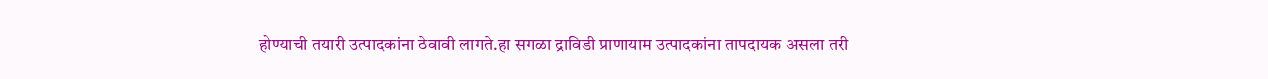होण्याची तयारी उत्पादकांना ठेवावी लागते.हा सगळा द्राविडी प्राणायाम उत्पादकांना तापदायक असला तरी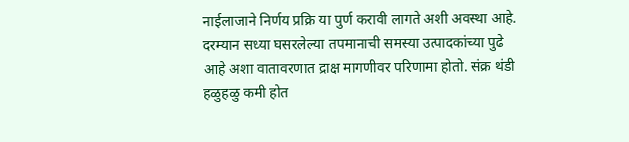नाईलाजाने निर्णय प्रक्रि या पुर्ण करावी लागते अशी अवस्था आहे. दरम्यान सध्या घसरलेल्या तपमानाची समस्या उत्पादकांच्या पुढे आहे अशा वातावरणात द्राक्ष मागणीवर परिणामा होतो. संक्र थंडी हळुहळु कमी होत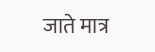जाते मात्र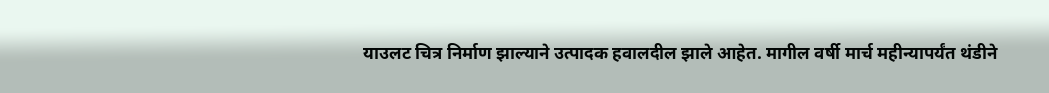याउलट चित्र निर्माण झाल्याने उत्पादक हवालदील झाले आहेत. मागील वर्षी मार्च महीन्यापर्यंत थंडीने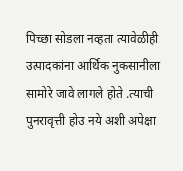पिच्छा सोडला नव्हता त्यावेळीही उत्पादकांना आर्थिक नुकसानीला सामोरे जावे लागले होते .त्याची पुनरावृत्ती होउ नये अशी अपेक्षा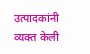उत्पादकांनी व्यक्त केली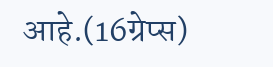आहे.(16ग्रेप्स)